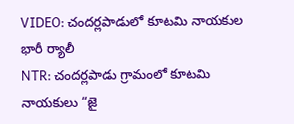VIDEO: చందర్లపాడులో కూటమి నాయకుల భారీ ర్యాలీ
NTR: చందర్లపాడు గ్రామంలో కూటమి నాయకులు “జై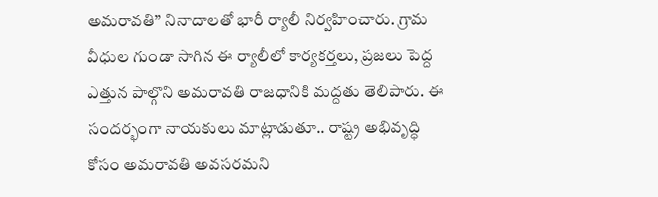అమరావతి” నినాదాలతో భారీ ర్యాలీ నిర్వహించారు. గ్రామ వీధుల గుండా సాగిన ఈ ర్యాలీలో కార్యకర్తలు, ప్రజలు పెద్ద ఎత్తున పాల్గొని అమరావతి రాజధానికి మద్దతు తెలిపారు. ఈ సందర్భంగా నాయకులు మాట్లాడుతూ.. రాష్ట్ర అభివృద్ధి కోసం అమరావతి అవసరమని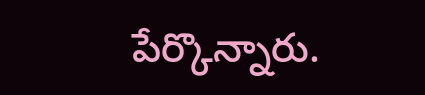పేర్కొన్నారు.